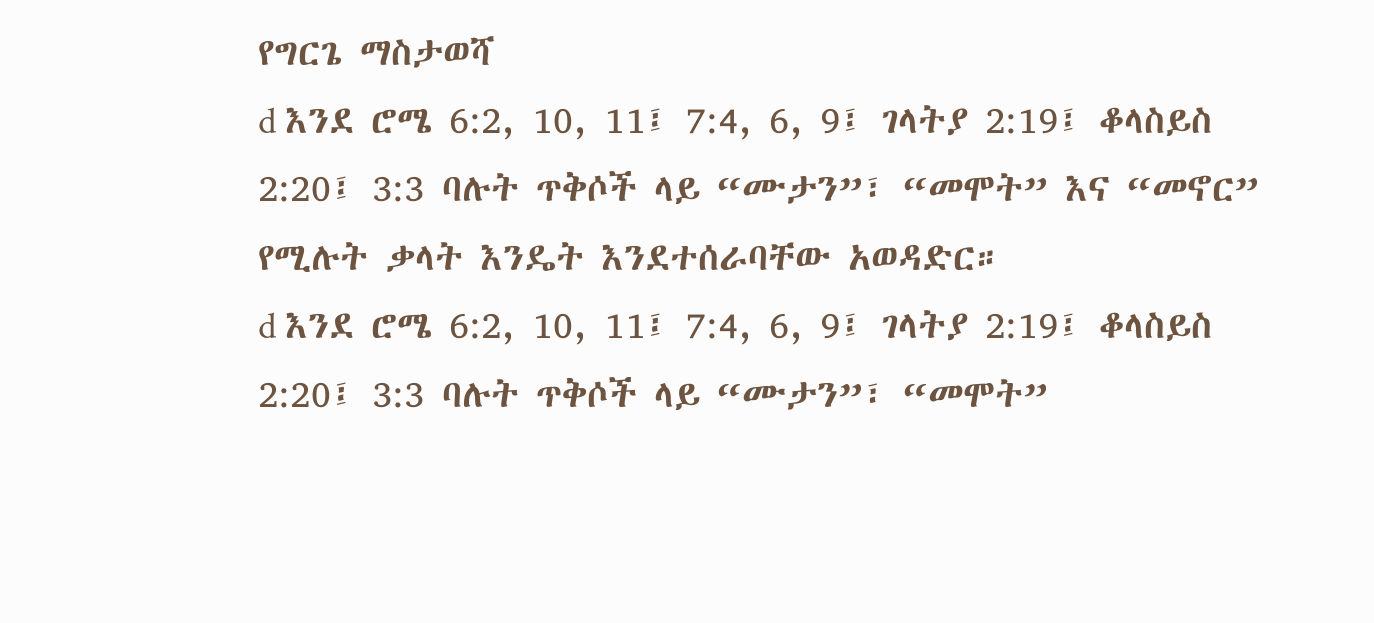የግርጌ ማስታወሻ
d እንደ ሮሜ 6:2, 10, 11፤ 7:4, 6, 9፤ ገላትያ 2:19፤ ቆላስይስ 2:20፤ 3:3 ባሉት ጥቅሶች ላይ “ሙታን”፣ “መሞት” እና “መኖር” የሚሉት ቃላት እንዴት እንደተሰራባቸው አወዳድር።
d እንደ ሮሜ 6:2, 10, 11፤ 7:4, 6, 9፤ ገላትያ 2:19፤ ቆላስይስ 2:20፤ 3:3 ባሉት ጥቅሶች ላይ “ሙታን”፣ “መሞት”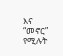እና “መኖር” የሚሉት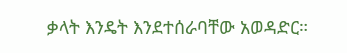ቃላት እንዴት እንደተሰራባቸው አወዳድር።